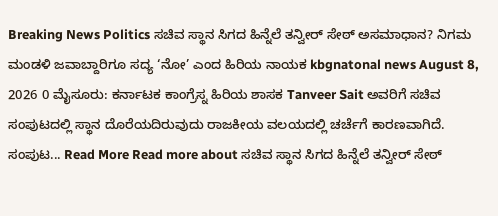Breaking News Politics ಸಚಿವ ಸ್ಥಾನ ಸಿಗದ ಹಿನ್ನೆಲೆ ತನ್ವೀರ್ ಸೇಠ್ ಅಸಮಾಧಾನ? ನಿಗಮ ಮಂಡಳಿ ಜವಾಬ್ದಾರಿಗೂ ಸದ್ಯ ‘ನೋ’ ಎಂದ ಹಿರಿಯ ನಾಯಕ kbgnatonal news August 8, 2026 0 ಮೈಸೂರು: ಕರ್ನಾಟಕ ಕಾಂಗ್ರೆಸ್ನ ಹಿರಿಯ ಶಾಸಕ Tanveer Sait ಅವರಿಗೆ ಸಚಿವ ಸಂಪುಟದಲ್ಲಿ ಸ್ಥಾನ ದೊರೆಯದಿರುವುದು ರಾಜಕೀಯ ವಲಯದಲ್ಲಿ ಚರ್ಚೆಗೆ ಕಾರಣವಾಗಿದೆ. ಸಂಪುಟ... Read More Read more about ಸಚಿವ ಸ್ಥಾನ ಸಿಗದ ಹಿನ್ನೆಲೆ ತನ್ವೀರ್ ಸೇಠ್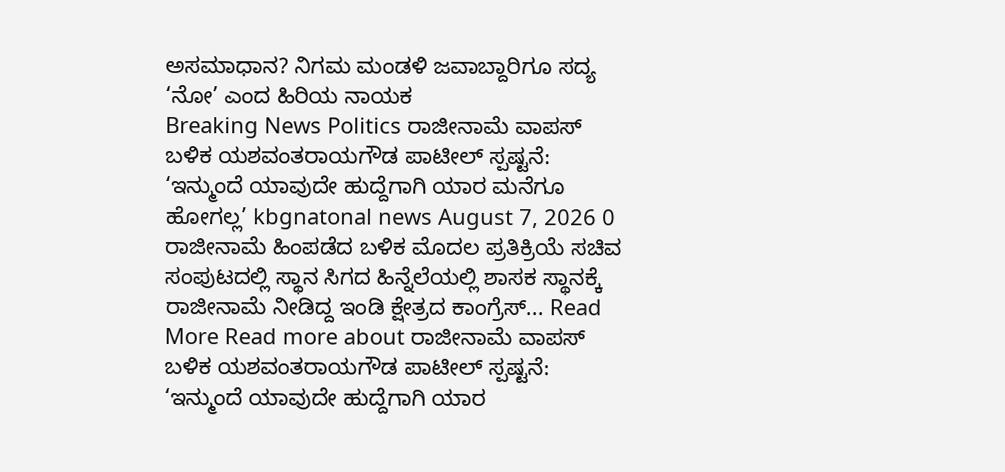ಅಸಮಾಧಾನ? ನಿಗಮ ಮಂಡಳಿ ಜವಾಬ್ದಾರಿಗೂ ಸದ್ಯ ‘ನೋ’ ಎಂದ ಹಿರಿಯ ನಾಯಕ
Breaking News Politics ರಾಜೀನಾಮೆ ವಾಪಸ್ ಬಳಿಕ ಯಶವಂತರಾಯಗೌಡ ಪಾಟೀಲ್ ಸ್ಪಷ್ಟನೆ: ‘ಇನ್ಮುಂದೆ ಯಾವುದೇ ಹುದ್ದೆಗಾಗಿ ಯಾರ ಮನೆಗೂ ಹೋಗಲ್ಲ’ kbgnatonal news August 7, 2026 0 ರಾಜೀನಾಮೆ ಹಿಂಪಡೆದ ಬಳಿಕ ಮೊದಲ ಪ್ರತಿಕ್ರಿಯೆ ಸಚಿವ ಸಂಪುಟದಲ್ಲಿ ಸ್ಥಾನ ಸಿಗದ ಹಿನ್ನೆಲೆಯಲ್ಲಿ ಶಾಸಕ ಸ್ಥಾನಕ್ಕೆ ರಾಜೀನಾಮೆ ನೀಡಿದ್ದ ಇಂಡಿ ಕ್ಷೇತ್ರದ ಕಾಂಗ್ರೆಸ್... Read More Read more about ರಾಜೀನಾಮೆ ವಾಪಸ್ ಬಳಿಕ ಯಶವಂತರಾಯಗೌಡ ಪಾಟೀಲ್ ಸ್ಪಷ್ಟನೆ: ‘ಇನ್ಮುಂದೆ ಯಾವುದೇ ಹುದ್ದೆಗಾಗಿ ಯಾರ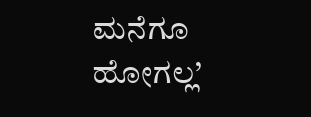ಮನೆಗೂ ಹೋಗಲ್ಲ’